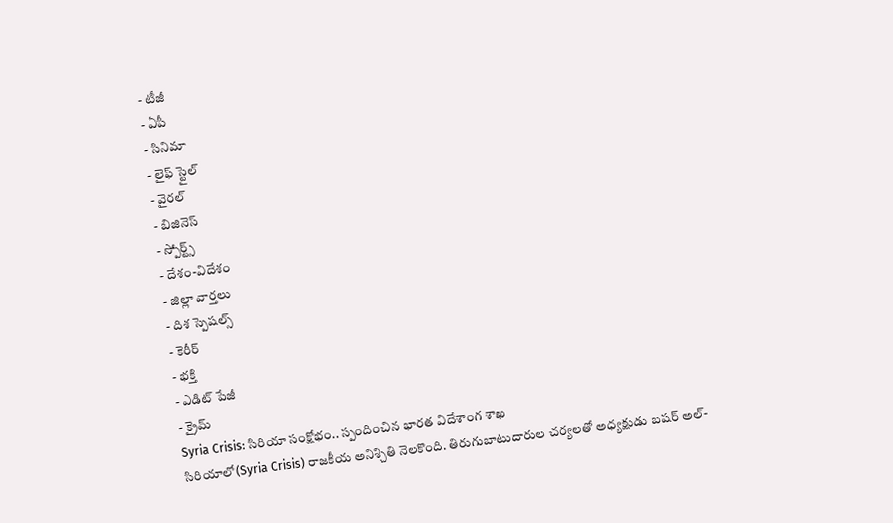- టీజీ
- ఏపీ
- సినిమా
- లైఫ్ స్టైల్
- వైరల్
- బిజినెస్
- స్పోర్ట్స్
- దేశం-విదేశం
- జిల్లా వార్తలు
- దిశ స్పెషల్స్
- కెరీర్
- భక్తి
- ఎడిట్ పేజీ
- క్రైమ్
Syria Crisis: సిరియా సంక్షోభం.. స్పందించిన భారత విదేశాంగ శాఖ
సిరియాలో(Syria Crisis) రాజకీయ అనిశ్చితి నెలకొంది. తిరుగుబాటుదారుల చర్యలతో అధ్యక్షుడు బషర్ అల్-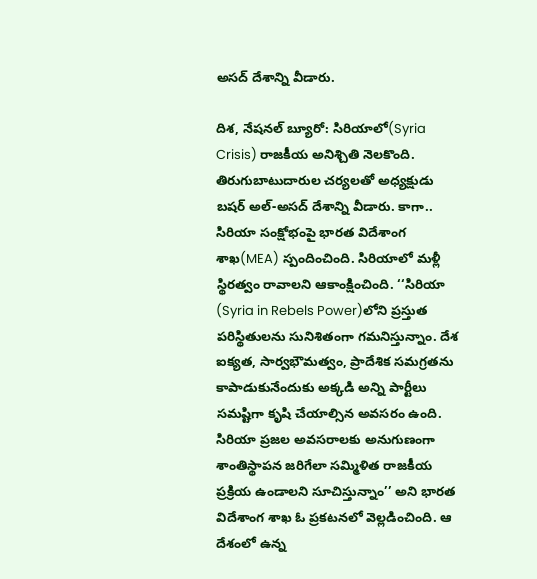అసద్ దేశాన్ని వీడారు.

దిశ, నేషనల్ బ్యూరో: సిరియాలో(Syria Crisis) రాజకీయ అనిశ్చితి నెలకొంది. తిరుగుబాటుదారుల చర్యలతో అధ్యక్షుడు బషర్ అల్-అసద్ దేశాన్ని వీడారు. కాగా.. సిరియా సంక్షోభంపై భారత విదేశాంగ శాఖ(MEA) స్పందించింది. సిరియాలో మళ్లీ స్థిరత్వం రావాలని ఆకాంక్షించింది. ‘‘సిరియా (Syria in Rebels Power)లోని ప్రస్తుత పరిస్థితులను సునిశితంగా గమనిస్తున్నాం. దేశ ఐక్యత, సార్వభౌమత్వం, ప్రాదేశిక సమగ్రతను కాపాడుకునేందుకు అక్కడి అన్ని పార్టీలు సమష్టిగా కృషి చేయాల్సిన అవసరం ఉంది. సిరియా ప్రజల అవసరాలకు అనుగుణంగా శాంతిస్థాపన జరిగేలా సమ్మిళిత రాజకీయ ప్రక్రియ ఉండాలని సూచిస్తున్నాం’’ అని భారత విదేశాంగ శాఖ ఓ ప్రకటనలో వెల్లడించింది. ఆ దేశంలో ఉన్న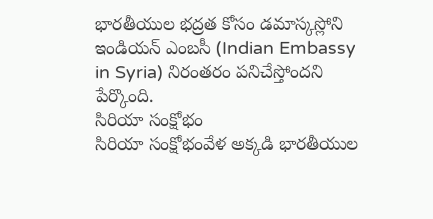భారతీయుల భద్రత కోసం డమాస్కస్లోని ఇండియన్ ఎంబసీ (Indian Embassy in Syria) నిరంతరం పనిచేస్తోందని పేర్కొంది.
సిరియా సంక్షోభం
సిరియా సంక్షోభంవేళ అక్కడి భారతీయుల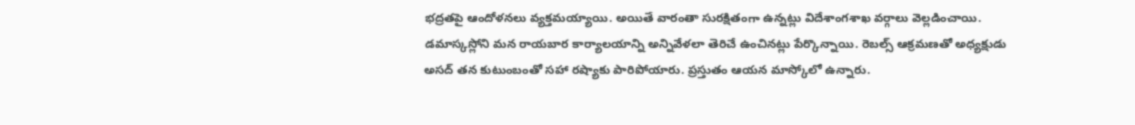భద్రతపై ఆందోళనలు వ్యక్తమయ్యాయి. అయితే వారంతా సురక్షితంగా ఉన్నట్లు విదేశాంగశాఖ వర్గాలు వెల్లడించాయి. డమాస్కస్లోని మన రాయబార కార్యాలయాన్ని అన్నివేళలా తెరిచే ఉంచినట్లు పేర్కొన్నాయి. రెబల్స్ ఆక్రమణతో అధ్యక్షుడు అసద్ తన కుటుంబంతో సహా రష్యాకు పారిపోయారు. ప్రస్తుతం ఆయన మాస్కోలో ఉన్నారు.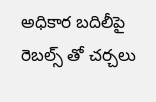అధికార బదిలీపై రెబల్స్ తో చర్చలు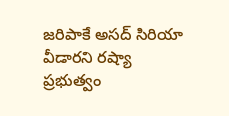జరిపాకే అసద్ సిరియా వీడారని రష్యా ప్రభుత్వం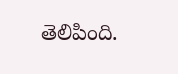తెలిపింది.